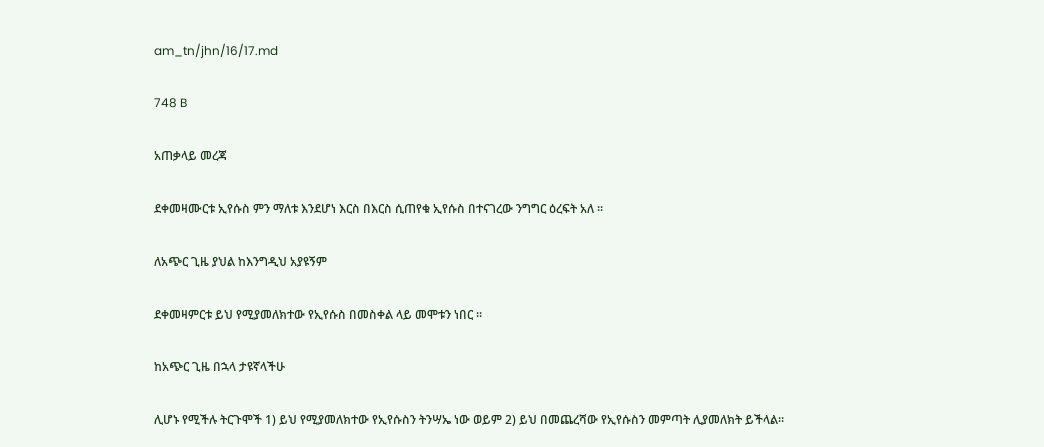am_tn/jhn/16/17.md

748 B

አጠቃላይ መረጃ

ደቀመዛሙርቱ ኢየሱስ ምን ማለቱ እንደሆነ እርስ በእርስ ሲጠየቁ ኢየሱስ በተናገረው ንግግር ዕረፍት አለ ፡፡

ለአጭር ጊዜ ያህል ከእንግዲህ አያዩኝም

ደቀመዛምርቱ ይህ የሚያመለክተው የኢየሱስ በመስቀል ላይ መሞቱን ነበር ፡፡

ከአጭር ጊዜ በኋላ ታዩኛላችሁ

ሊሆኑ የሚችሉ ትርጉሞች 1) ይህ የሚያመለክተው የኢየሱስን ትንሣኤ ነው ወይም 2) ይህ በመጨረሻው የኢየሱስን መምጣት ሊያመለክት ይችላል።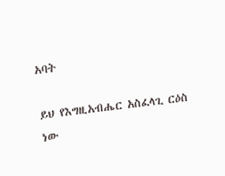አባት

ይህ የእግዚአብሔር አስፈላጊ ርዕስ ነው